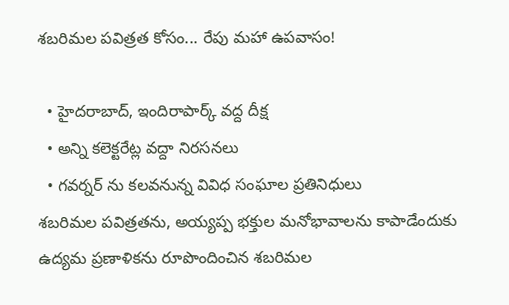శబరిమల పవిత్రత కోసం... రేపు మహా ఉపవాసం!

  • హైదరాబాద్, ఇందిరాపార్క్ వద్ద దీక్ష
  • అన్ని కలెక్టరేట్ల వద్దా నిరసనలు
  • గవర్నర్ ను కలవనున్న వివిధ సంఘాల ప్రతినిధులు
శబరిమల పవిత్రతను, అయ్యప్ప భక్తుల మనోభావాలను కాపాడేందుకు ఉద్యమ ప్రణాళికను రూపొందించిన శబరిమల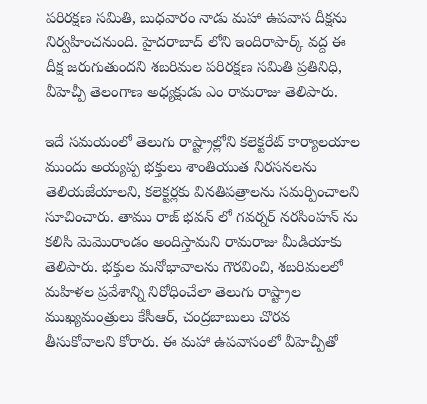పరిరక్షణ సమితి, బుధవారం నాడు మహా ఉపవాస దీక్షను నిర్వహించనుంది. హైదరాబాద్ లోని ఇందిరాపార్క్ వద్ద ఈ దీక్ష జరుగుతుందని శబరిమల పరిరక్షణ సమితి ప్రతినిధి, వీహెచ్పీ తెలంగాణ అధ్యక్షుడు ఎం రామరాజు తెలిపారు.

ఇదే సమయంలో తెలుగు రాష్ట్రాల్లోని కలెక్టరేట్ కార్యాలయాల ముందు అయ్యప్ప భక్తులు శాంతియుత నిరసనలను తెలియజేయాలని, కలెక్టర్లకు వినతిపత్రాలను సమర్పించాలని సూచించారు. తాము రాజ్ భవన్ లో గవర్నర్ నరసింహన్ ను కలిసి మెమొరాండం అందిస్తామని రామరాజు మీడియాకు తెలిపారు. భక్తుల మనోభావాలను గౌరవించి, శబరిమలలో మహిళల ప్రవేశాన్ని నిరోధించేలా తెలుగు రాష్ట్రాల ముఖ్యమంత్రులు కేసీఆర్, చంద్రబాబులు చొరవ తీసుకోవాలని కోరారు. ఈ మహా ఉపవాసంలో వీహెచ్పీతో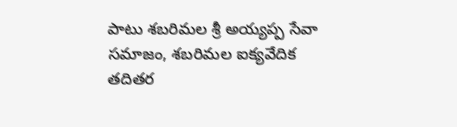పాటు శబరిమల శ్రీ అయ్యప్ప సేవా సమాజం, శబరిమల ఐక్యవేదిక తదితర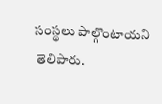సంస్థలు పాల్గొంటాయని తెలిపారు.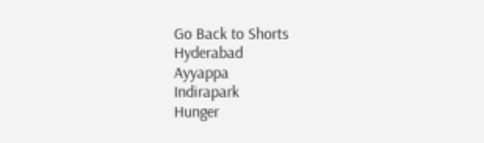Go Back to Shorts
Hyderabad
Ayyappa
Indirapark
Hunger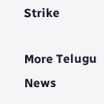Strike

More Telugu News